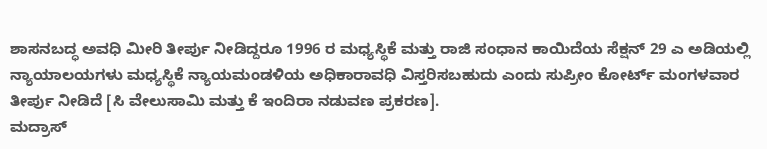ಶಾಸನಬದ್ಧ ಅವಧಿ ಮೀರಿ ತೀರ್ಪು ನೀಡಿದ್ದರೂ 1996 ರ ಮಧ್ಯಸ್ಥಿಕೆ ಮತ್ತು ರಾಜಿ ಸಂಧಾನ ಕಾಯಿದೆಯ ಸೆಕ್ಷನ್ 29 ಎ ಅಡಿಯಲ್ಲಿ ನ್ಯಾಯಾಲಯಗಳು ಮಧ್ಯಸ್ಥಿಕೆ ನ್ಯಾಯಮಂಡಳಿಯ ಅಧಿಕಾರಾವಧಿ ವಿಸ್ತರಿಸಬಹುದು ಎಂದು ಸುಪ್ರೀಂ ಕೋರ್ಟ್ ಮಂಗಳವಾರ ತೀರ್ಪು ನೀಡಿದೆ [ಸಿ ವೇಲುಸಾಮಿ ಮತ್ತು ಕೆ ಇಂದಿರಾ ನಡುವಣ ಪ್ರಕರಣ].
ಮದ್ರಾಸ್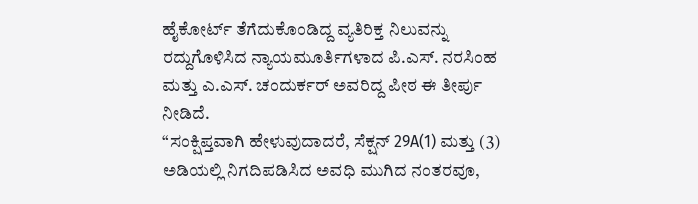ಹೈಕೋರ್ಟ್ ತೆಗೆದುಕೊಂಡಿದ್ದ ವ್ಯತಿರಿಕ್ತ ನಿಲುವನ್ನು ರದ್ದುಗೊಳಿಸಿದ ನ್ಯಾಯಮೂರ್ತಿಗಳಾದ ಪಿ.ಎಸ್. ನರಸಿಂಹ ಮತ್ತು ಎ.ಎಸ್. ಚಂದುರ್ಕರ್ ಅವರಿದ್ದ ಪೀಠ ಈ ತೀರ್ಪು ನೀಡಿದೆ.
“ಸಂಕ್ಷಿಪ್ತವಾಗಿ ಹೇಳುವುದಾದರೆ, ಸೆಕ್ಷನ್ 29A(1) ಮತ್ತು (3) ಅಡಿಯಲ್ಲಿ ನಿಗದಿಪಡಿಸಿದ ಅವಧಿ ಮುಗಿದ ನಂತರವೂ,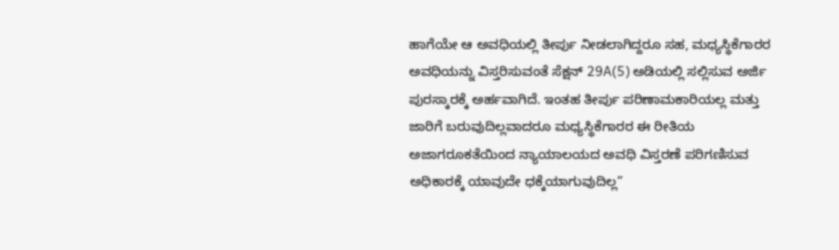ಹಾಗೆಯೇ ಆ ಅವಧಿಯಲ್ಲಿ ತೀರ್ಪು ನೀಡಲಾಗಿದ್ದರೂ ಸಹ, ಮಧ್ಯಸ್ಥಿಕೆಗಾರರ ಅವಧಿಯನ್ನು ವಿಸ್ತರಿಸುವಂತೆ ಸೆಕ್ಷನ್ 29A(5) ಅಡಿಯಲ್ಲಿ ಸಲ್ಲಿಸುವ ಅರ್ಜಿ ಪುರಸ್ಕಾರಕ್ಕೆ ಅರ್ಹವಾಗಿದೆ. ಇಂತಹ ತೀರ್ಪು ಪರಿಣಾಮಕಾರಿಯಲ್ಲ ಮತ್ತು ಜಾರಿಗೆ ಬರುವುದಿಲ್ಲವಾದರೂ ಮಧ್ಯಸ್ಥಿಕೆಗಾರರ ಈ ರೀತಿಯ ಅಜಾಗರೂಕತೆಯಿಂದ ನ್ಯಾಯಾಲಯದ ಅವಧಿ ವಿಸ್ತರಣೆ ಪರಿಗಣಿಸುವ ಅಧಿಕಾರಕ್ಕೆ ಯಾವುದೇ ಧಕ್ಕೆಯಾಗುವುದಿಲ್ಲ”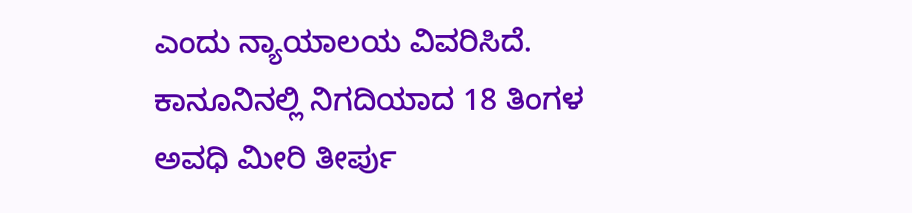ಎಂದು ನ್ಯಾಯಾಲಯ ವಿವರಿಸಿದೆ.
ಕಾನೂನಿನಲ್ಲಿ ನಿಗದಿಯಾದ 18 ತಿಂಗಳ ಅವಧಿ ಮೀರಿ ತೀರ್ಪು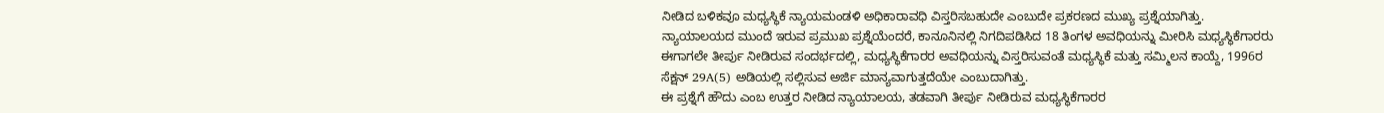ನೀಡಿದ ಬಳಿಕವೂ ಮಧ್ಯಸ್ಥಿಕೆ ನ್ಯಾಯಮಂಡಳಿ ಅಧಿಕಾರಾವಧಿ ವಿಸ್ತರಿಸಬಹುದೇ ಎಂಬುದೇ ಪ್ರಕರಣದ ಮುಖ್ಯ ಪ್ರಶ್ನೆಯಾಗಿತ್ತು.
ನ್ಯಾಯಾಲಯದ ಮುಂದೆ ಇರುವ ಪ್ರಮುಖ ಪ್ರಶ್ನೆಯೆಂದರೆ, ಕಾನೂನಿನಲ್ಲಿ ನಿಗದಿಪಡಿಸಿದ 18 ತಿಂಗಳ ಅವಧಿಯನ್ನು ಮೀರಿಸಿ ಮಧ್ಯಸ್ಥಿಕೆಗಾರರು ಈಗಾಗಲೇ ತೀರ್ಪು ನೀಡಿರುವ ಸಂದರ್ಭದಲ್ಲಿ, ಮಧ್ಯಸ್ಥಿಕೆಗಾರರ ಅವಧಿಯನ್ನು ವಿಸ್ತರಿಸುವಂತೆ ಮಧ್ಯಸ್ಥಿಕೆ ಮತ್ತು ಸಮ್ಮಿಲನ ಕಾಯ್ದೆ, 1996ರ ಸೆಕ್ಷನ್ 29A(5) ಅಡಿಯಲ್ಲಿ ಸಲ್ಲಿಸುವ ಅರ್ಜಿ ಮಾನ್ಯವಾಗುತ್ತದೆಯೇ ಎಂಬುದಾಗಿತ್ತು.
ಈ ಪ್ರಶ್ನೆಗೆ ಹೌದು ಎಂಬ ಉತ್ತರ ನೀಡಿದ ನ್ಯಾಯಾಲಯ, ತಡವಾಗಿ ತೀರ್ಪು ನೀಡಿರುವ ಮಧ್ಯಸ್ಥಿಕೆಗಾರರ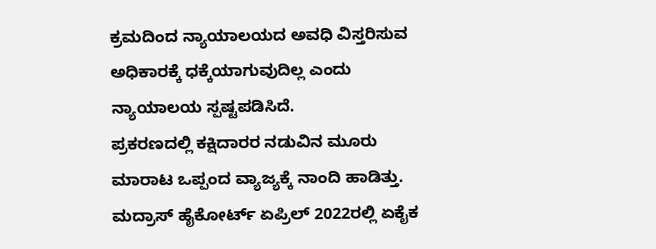ಕ್ರಮದಿಂದ ನ್ಯಾಯಾಲಯದ ಅವಧಿ ವಿಸ್ತರಿಸುವ ಅಧಿಕಾರಕ್ಕೆ ಧಕ್ಕೆಯಾಗುವುದಿಲ್ಲ ಎಂದು ನ್ಯಾಯಾಲಯ ಸ್ಪಷ್ಟಪಡಿಸಿದೆ.
ಪ್ರಕರಣದಲ್ಲಿ ಕಕ್ಷಿದಾರರ ನಡುವಿನ ಮೂರು ಮಾರಾಟ ಒಪ್ಪಂದ ವ್ಯಾಜ್ಯಕ್ಕೆ ನಾಂದಿ ಹಾಡಿತ್ತು. ಮದ್ರಾಸ್ ಹೈಕೋರ್ಟ್ ಏಪ್ರಿಲ್ 2022ರಲ್ಲಿ ಏಕೈಕ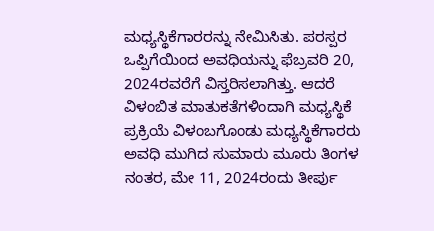ಮಧ್ಯಸ್ಥಿಕೆಗಾರರನ್ನು ನೇಮಿಸಿತು. ಪರಸ್ಪರ ಒಪ್ಪಿಗೆಯಿಂದ ಅವಧಿಯನ್ನು ಫೆಬ್ರವರಿ 20, 2024ರವರೆಗೆ ವಿಸ್ತರಿಸಲಾಗಿತ್ತು. ಆದರೆ ವಿಳಂಬಿತ ಮಾತುಕತೆಗಳಿಂದಾಗಿ ಮಧ್ಯಸ್ಥಿಕೆ ಪ್ರಕ್ರಿಯೆ ವಿಳಂಬಗೊಂಡು ಮಧ್ಯಸ್ಥಿಕೆಗಾರರು ಅವಧಿ ಮುಗಿದ ಸುಮಾರು ಮೂರು ತಿಂಗಳ ನಂತರ, ಮೇ 11, 2024ರಂದು ತೀರ್ಪು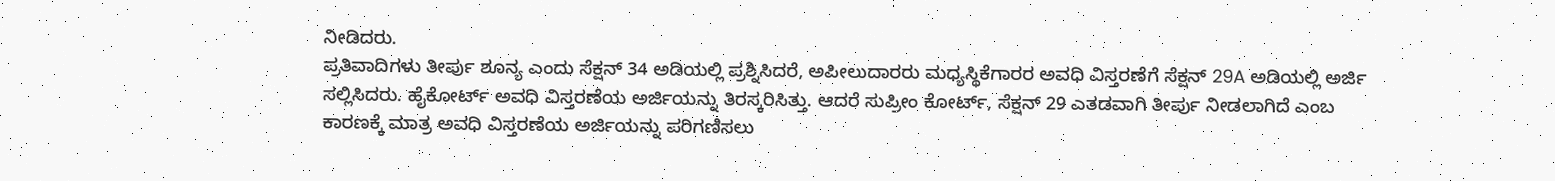ನೀಡಿದರು.
ಪ್ರತಿವಾದಿಗಳು ತೀರ್ಪು ಶೂನ್ಯ ಎಂದು ಸೆಕ್ಷನ್ 34 ಅಡಿಯಲ್ಲಿ ಪ್ರಶ್ನಿಸಿದರೆ, ಅಪೀಲುದಾರರು ಮಧ್ಯಸ್ಥಿಕೆಗಾರರ ಅವಧಿ ವಿಸ್ತರಣೆಗೆ ಸೆಕ್ಷನ್ 29A ಅಡಿಯಲ್ಲಿ ಅರ್ಜಿ ಸಲ್ಲಿಸಿದರು. ಹೈಕೋರ್ಟ್ ಅವಧಿ ವಿಸ್ತರಣೆಯ ಅರ್ಜಿಯನ್ನು ತಿರಸ್ಕರಿಸಿತ್ತು. ಆದರೆ ಸುಪ್ರೀಂ ಕೋರ್ಟ್, ಸೆಕ್ಷನ್ 29 ಎತಡವಾಗಿ ತೀರ್ಪು ನೀಡಲಾಗಿದೆ ಎಂಬ ಕಾರಣಕ್ಕೆ ಮಾತ್ರ ಅವಧಿ ವಿಸ್ತರಣೆಯ ಅರ್ಜಿಯನ್ನು ಪರಿಗಣಿಸಲು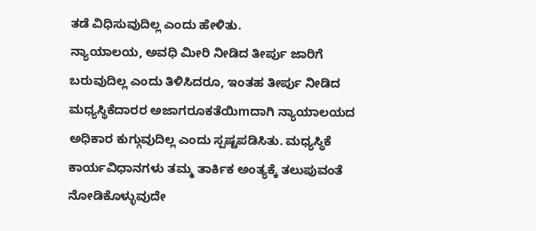ತಡೆ ವಿಧಿಸುವುದಿಲ್ಲ ಎಂದು ಹೇಳಿತು.
ನ್ಯಾಯಾಲಯ, ಅವಧಿ ಮೀರಿ ನೀಡಿದ ತೀರ್ಪು ಜಾರಿಗೆ ಬರುವುದಿಲ್ಲ ಎಂದು ತಿಳಿಸಿದರೂ, ಇಂತಹ ತೀರ್ಪು ನೀಡಿದ ಮಧ್ಯಸ್ಥಿಕೆದಾರರ ಅಜಾಗರೂಕತೆಯಿmದಾಗಿ ನ್ಯಾಯಾಲಯದ ಅಧಿಕಾರ ಕುಗ್ಗುವುದಿಲ್ಲ ಎಂದು ಸ್ಪಷ್ಟಪಡಿಸಿತು. ಮಧ್ಯಸ್ಥಿಕೆ ಕಾರ್ಯವಿಧಾನಗಳು ತಮ್ಮ ತಾರ್ಕಿಕ ಅಂತ್ಯಕ್ಕೆ ತಲುಪುವಂತೆ ನೋಡಿಕೊಳ್ಳುವುದೇ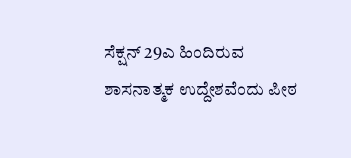ಸೆಕ್ಷನ್ 29ಎ ಹಿಂದಿರುವ ಶಾಸನಾತ್ಮಕ ಉದ್ದೇಶವೆಂದು ಪೀಠ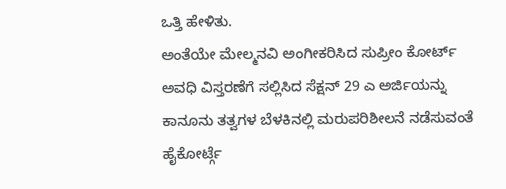ಒತ್ತಿ ಹೇಳಿತು.
ಅಂತೆಯೇ ಮೇಲ್ಮನವಿ ಅಂಗೀಕರಿಸಿದ ಸುಪ್ರೀಂ ಕೋರ್ಟ್ ಅವಧಿ ವಿಸ್ತರಣೆಗೆ ಸಲ್ಲಿಸಿದ ಸೆಕ್ಷನ್ 29 ಎ ಅರ್ಜಿಯನ್ನು ಕಾನೂನು ತತ್ವಗಳ ಬೆಳಕಿನಲ್ಲಿ ಮರುಪರಿಶೀಲನೆ ನಡೆಸುವಂತೆ ಹೈಕೋರ್ಟ್ಗೆ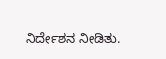ನಿರ್ದೇಶನ ನೀಡಿತು.